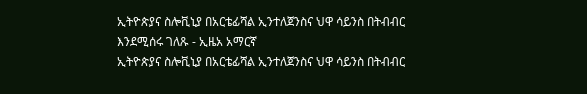ኢትዮጵያና ስሎቪኒያ በአርቴፊሻል ኢንተለጀንስና ህዋ ሳይንስ በትብብር እንደሚሰሩ ገለጹ - ኢዜአ አማርኛ
ኢትዮጵያና ስሎቪኒያ በአርቴፊሻል ኢንተለጀንስና ህዋ ሳይንስ በትብብር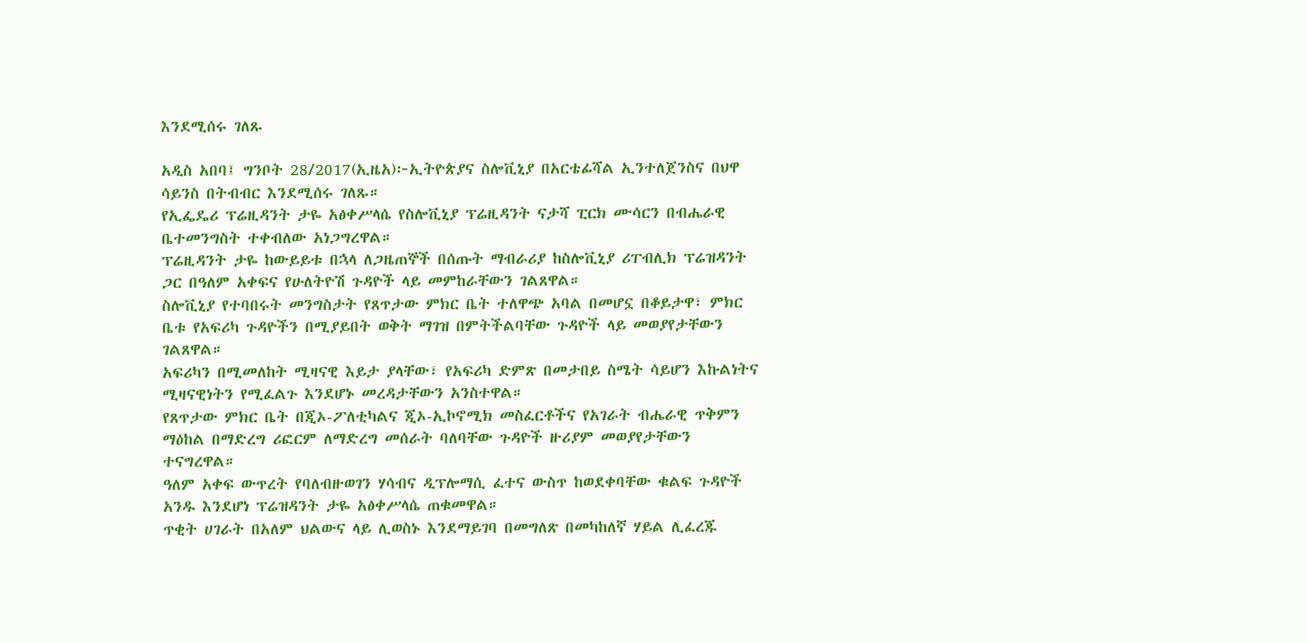እንደሚሰሩ ገለጹ

አዲስ አበባ፤ ግንቦት 28/2017(ኢዜአ)፦ኢትዮጵያና ስሎቪኒያ በአርቴፊሻል ኢንተለጀንስና በህዋ ሳይንስ በትብብር እንደሚሰሩ ገለጹ።
የኢፌዴሪ ፕሬዚዳንት ታዬ አፅቀሥላሴ የስሎቪኒያ ፕሬዚዳንት ናታሻ ፒርክ ሙሳርን በብሔራዊ ቤተመንግስት ተቀብለው አነጋግረዋል።
ፕሬዚዳንት ታዬ ከውይይቱ በኋላ ለጋዜጠኞች በሰጡት ማብራሪያ ከስሎቪኒያ ሪፐብሊክ ፕሬዝዳንት ጋር በዓለም አቀፍና የሁለትዮሽ ጉዳዮች ላይ መምከራቸውን ገልጸዋል።
ስሎቪኒያ የተባበሩት መንግስታት የጸጥታው ምክር ቤት ተለዋጭ አባል በመሆኗ በቆይታዋ፣ ምክር ቤቱ የአፍሪካ ጉዳዮችን በሚያይበት ወቅት ማገዝ በምትችልባቸው ጉዳዮች ላይ መወያየታቸውን ገልጸዋል።
አፍሪካን በሚመለከት ሚዛናዊ እይታ ያላቸው፣ የአፍሪካ ድምጽ በመታበይ ስሜት ሳይሆን እኩልነትና ሚዛናዊነትን የሚፈልጉ እንደሆኑ መረዳታቸውን አንስተዋል።
የጸጥታው ምክር ቤት በጂኦ-ፖለቲካልና ጂኦ-ኢኮኖሚክ መስፈርቶችና የአገራት ብሔራዊ ጥቅምን ማዕከል በማድረግ ሪፎርም ለማድረግ መሰራት ባለባቸው ጉዳዮች ዙሪያም መወያየታቸውን ተናግረዋል።
ዓለም አቀፍ ውጥረት የባለብዙወገን ሃሳብና ዲፕሎማሲ ፈተና ውስጥ ከወደቀባቸው ቁልፍ ጉዳዮች አንዱ እንደሆነ ፕሬዝዳንት ታዬ አፅቀሥላሴ ጠቁመዋል።
ጥቂት ሀገራት በአለም ህልውና ላይ ሊወስኑ እንደማይገባ በመግለጽ በመካከለኛ ሃይል ሊፈረጁ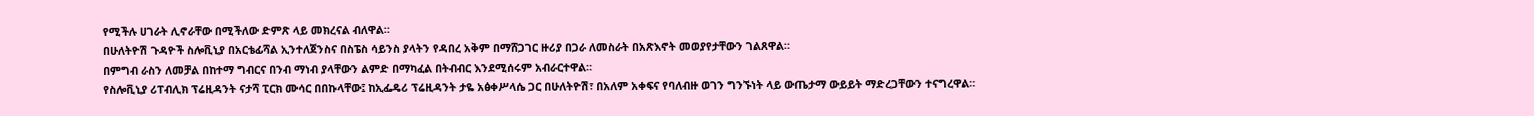የሚችሉ ሀገራት ሊኖራቸው በሚችለው ድምጽ ላይ መክረናል ብለዋል።
በሁለትዮሽ ጉዳዮች ስሎቪኒያ በአርቴፊሻል ኢንተለጀንስና በስፔስ ሳይንስ ያላትን የዳበረ አቅም በማሸጋገር ዙሪያ በጋራ ለመስራት በአጽእኖት መወያየታቸውን ገልጸዋል።
በምግብ ራስን ለመቻል በከተማ ግብርና በንብ ማነብ ያላቸውን ልምድ በማካፈል በትብብር እንደሚሰሩም አብራርተዋል።
የስሎቪኒያ ሪፐብሊክ ፕሬዚዳንት ናታሻ ፒርክ ሙሳር በበኩላቸው፤ ከኢፌዴሪ ፕሬዚዳንት ታዬ አፅቀሥላሴ ጋር በሁለትዮሽ፣ በአለም አቀፍና የባለብዙ ወገን ግንኙነት ላይ ውጤታማ ውይይት ማድረጋቸውን ተናግረዋል።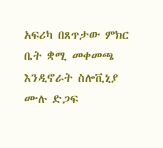አፍሪካ በጸጥታው ምክር ቤት ቋሚ መቀመጫ እንዲኖራት ስሎቪኒያ ሙሉ ድጋፍ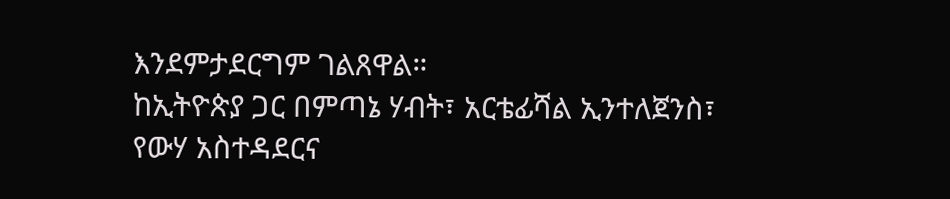እንደምታደርግም ገልጸዋል።
ከኢትዮጵያ ጋር በምጣኔ ሃብት፣ አርቴፊሻል ኢንተለጀንስ፣ የውሃ አስተዳደርና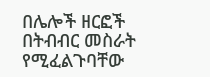በሌሎች ዘርፎች በትብብር መስራት የሚፈልጉባቸው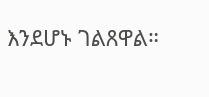እንደሆኑ ገልጸዋል።